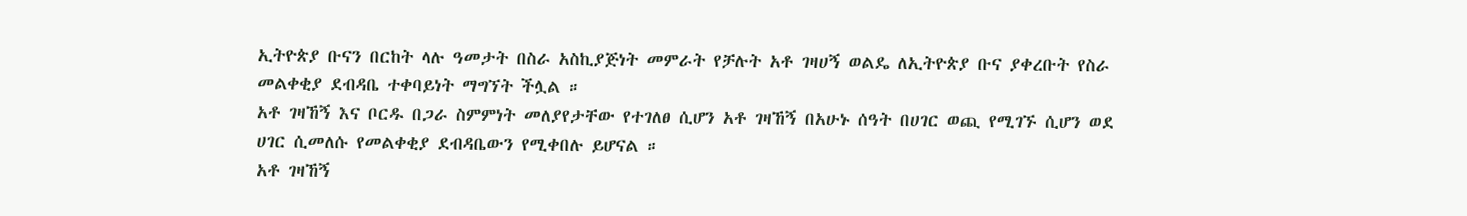ኢትዮጵያ ቡናን በርከት ላሉ ዓመታት በስራ አስኪያጅነት መምራት የቻሉት አቶ ገዛሀኝ ወልዴ ለኢትዮጵያ ቡና ያቀረቡት የስራ መልቀቂያ ደብዳቤ ተቀባይነት ማግኘት ችሏል ።
አቶ ገዛኸኝ እና ቦርዱ በጋራ ስምምነት መለያየታቸው የተገለፀ ሲሆን አቶ ገዛኸኝ በአሁኑ ሰዓት በሀገር ወጪ የሚገኙ ሲሆን ወደ ሀገር ሲመለሱ የመልቀቂያ ደብዳቤውን የሚቀበሉ ይሆናል ።
አቶ ገዛኸኝ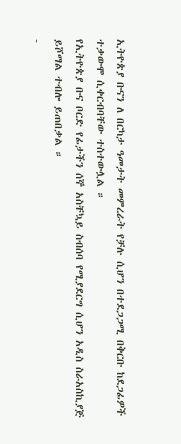ኢትዮጵያ ቡናን ለ በርካታ ዓመታት መምረራት የቻሉ ሲሆን በተደጋጋሚ በቅርቡ ከደጋፊዎች ተቃውሞ ሲቀርብባቸው ተስተውሏል ።
የኢትዮጵያ ቡና ቦርድ የፊታችን ሰኞ አስቸኳይ ስብሰባ የሚያደርግ ሲሆን አዲስ ስራአስኪያጅ ይሾማል ተብሎ ይጠበቃል ።
-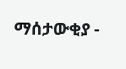ማሰታውቂያ -